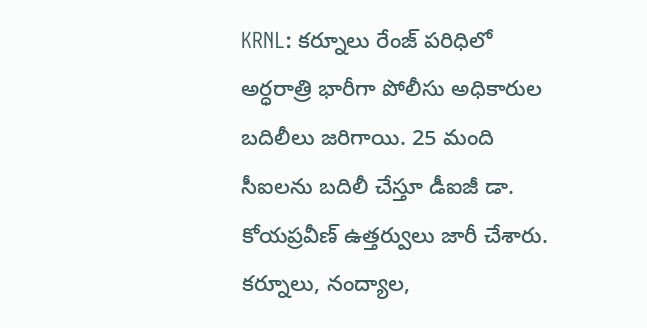KRNL: కర్నూలు రేంజ్ పరిధిలో అర్ధరాత్రి భారీగా పోలీసు అధికారుల బదిలీలు జరిగాయి. 25 మంది సీఐలను బదిలీ చేస్తూ డీఐజీ డా. కోయప్రవీణ్ ఉత్తర్వులు జారీ చేశారు. కర్నూలు, నంద్యాల,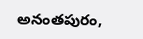అనంతపురం,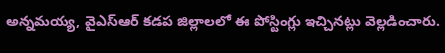అన్నమయ్య, వైఎస్ఆర్ కడప జిల్లాలలో ఈ పోస్టింగ్లు ఇచ్చినట్లు వెల్లడించారు.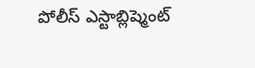పోలీస్ ఎస్టాబ్లిష్మెంట్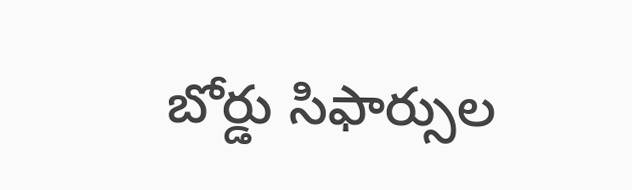బోర్డు సిఫార్సుల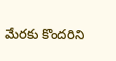మేరకు కొందరిని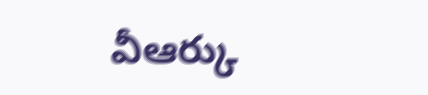వీఆర్కు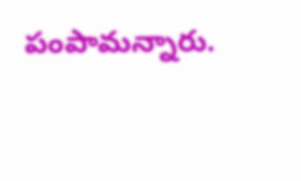పంపామన్నారు.